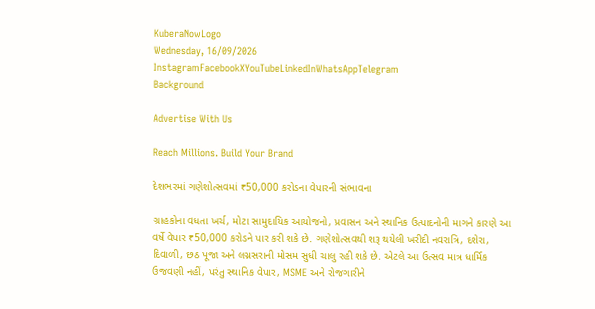KuberaNowLogo
Wednesday, 16/09/2026
InstagramFacebookXYouTubeLinkedInWhatsAppTelegram
Background

Advertise With Us

Reach Millions. Build Your Brand

દેશભરમાં ગણેશોત્સવમાં ₹50,000 કરોડના વેપારની સંભાવના

ગ્રાહકોના વધતા ખર્ચ, મોટા સામુદાયિક આયોજનો, પ્રવાસન અને સ્થાનિક ઉત્પાદનોની માગને કારણે આ વર્ષે વેપાર ₹50,000 કરોડને પાર કરી શકે છે. ગણેશોત્સવથી શરૂ થયેલી ખરીદી નવરાત્રિ, દશેરા, દિવાળી, છઠ પૂજા અને લગ્નસરાની મોસમ સુધી ચાલુ રહી શકે છે. એટલે આ ઉત્સવ માત્ર ધાર્મિક ઉજવણી નહીં, પરંતુ સ્થાનિક વેપાર, MSME અને રોજગારીને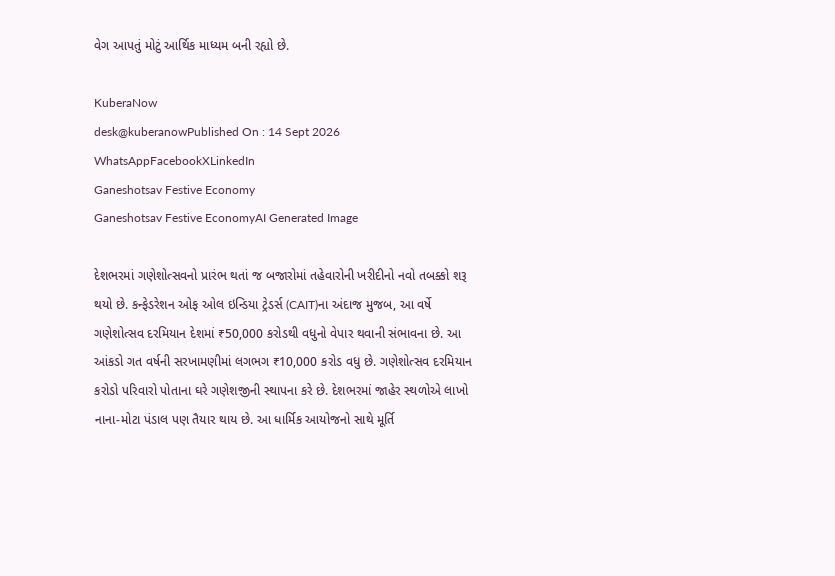વેગ આપતું મોટું આર્થિક માધ્યમ બની રહ્યો છે.

KuberaNow
desk@kuberanowPublished On : 14 Sept 2026
WhatsAppFacebookXLinkedIn
Ganeshotsav Festive Economy
Ganeshotsav Festive EconomyAI Generated Image

દેશભરમાં ગણેશોત્સવનો પ્રારંભ થતાં જ બજારોમાં તહેવારોની ખરીદીનો નવો તબક્કો શરૂ થયો છે. કન્ફેડરેશન ઓફ ઓલ ઇન્ડિયા ટ્રેડર્સ (CAIT)ના અંદાજ મુજબ, આ વર્ષે ગણેશોત્સવ દરમિયાન દેશમાં ₹50,000 કરોડથી વધુનો વેપાર થવાની સંભાવના છે. આ આંકડો ગત વર્ષની સરખામણીમાં લગભગ ₹10,000 કરોડ વધુ છે. ગણેશોત્સવ દરમિયાન કરોડો પરિવારો પોતાના ઘરે ગણેશજીની સ્થાપના કરે છે. દેશભરમાં જાહેર સ્થળોએ લાખો નાના-મોટા પંડાલ પણ તૈયાર થાય છે. આ ધાર્મિક આયોજનો સાથે મૂર્તિ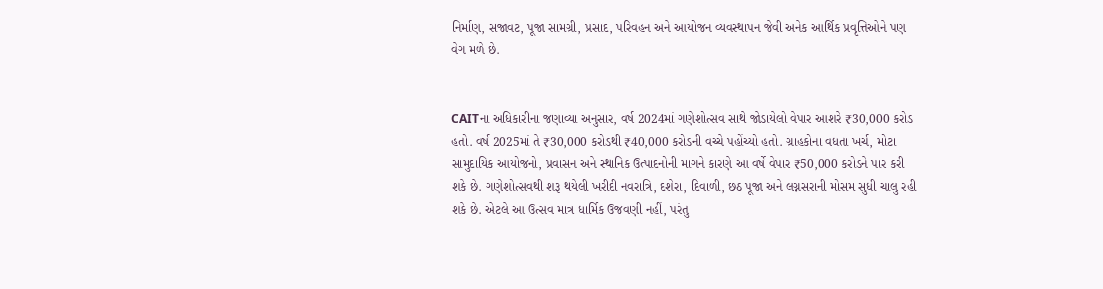નિર્માણ, સજાવટ, પૂજા સામગ્રી, પ્રસાદ, પરિવહન અને આયોજન વ્યવસ્થાપન જેવી અનેક આર્થિક પ્રવૃત્તિઓને પણ વેગ મળે છે.


CAITના અધિકારીના જણાવ્યા અનુસાર, વર્ષ 2024માં ગણેશોત્સવ સાથે જોડાયેલો વેપાર આશરે ₹30,000 કરોડ હતો. વર્ષ 2025માં તે ₹30,000 કરોડથી ₹40,000 કરોડની વચ્ચે પહોંચ્યો હતો. ગ્રાહકોના વધતા ખર્ચ, મોટા સામુદાયિક આયોજનો, પ્રવાસન અને સ્થાનિક ઉત્પાદનોની માગને કારણે આ વર્ષે વેપાર ₹50,000 કરોડને પાર કરી શકે છે. ગણેશોત્સવથી શરૂ થયેલી ખરીદી નવરાત્રિ, દશેરા, દિવાળી, છઠ પૂજા અને લગ્નસરાની મોસમ સુધી ચાલુ રહી શકે છે. એટલે આ ઉત્સવ માત્ર ધાર્મિક ઉજવણી નહીં, પરંતુ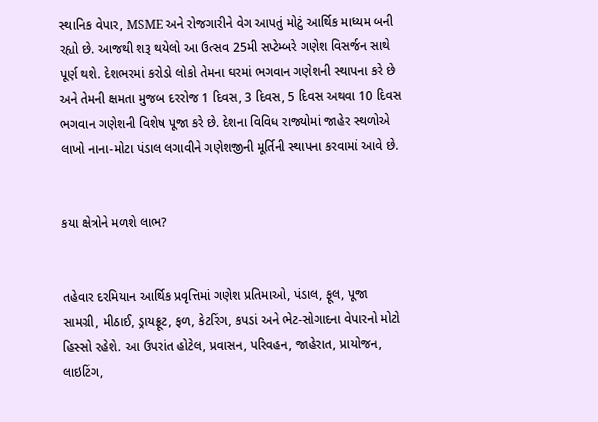સ્થાનિક વેપાર, MSME અને રોજગારીને વેગ આપતું મોટું આર્થિક માધ્યમ બની રહ્યો છે. આજથી શરૂ થયેલો આ ઉત્સવ 25મી સપ્ટેમ્બરે ગણેશ વિસર્જન સાથે પૂર્ણ થશે. દેશભરમાં કરોડો લોકો તેમના ઘરમાં ભગવાન ગણેશની સ્થાપના કરે છે અને તેમની ક્ષમતા મુજબ દરરોજ 1 દિવસ, 3 દિવસ, 5 દિવસ અથવા 10 દિવસ ભગવાન ગણેશની વિશેષ પૂજા કરે છે. દેશના વિવિધ રાજ્યોમાં જાહેર સ્થળોએ લાખો નાના-મોટા પંડાલ લગાવીને ગણેશજીની મૂર્તિની સ્થાપના કરવામાં આવે છે.


કયા ક્ષેત્રોને મળશે લાભ?


તહેવાર દરમિયાન આર્થિક પ્રવૃત્તિમાં ગણેશ પ્રતિમાઓ, પંડાલ, ફૂલ, પૂજા સામગ્રી, મીઠાઈ, ડ્રાયફ્રૂટ, ફળ, કેટરિંગ, કપડાં અને ભેટ-સોગાદના વેપારનો મોટો હિસ્સો રહેશે. આ ઉપરાંત હોટેલ, પ્રવાસન, પરિવહન, જાહેરાત, પ્રાયોજન, લાઇટિંગ,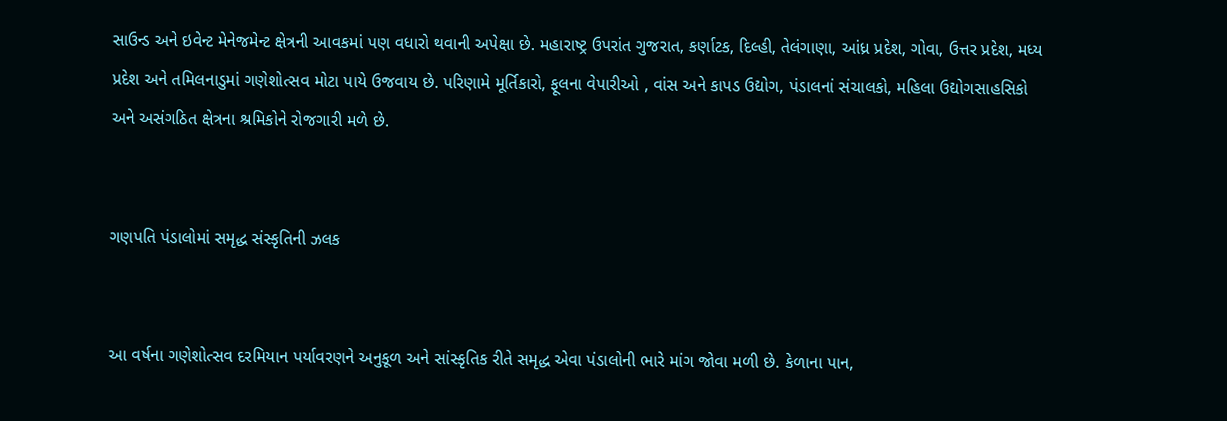સાઉન્ડ અને ઇવેન્ટ મેનેજમેન્ટ ક્ષેત્રની આવકમાં પણ વધારો થવાની અપેક્ષા છે. મહારાષ્ટ્ર ઉપરાંત ગુજરાત, કર્ણાટક, દિલ્હી, તેલંગાણા, આંધ્ર પ્રદેશ, ગોવા, ઉત્તર પ્રદેશ, મધ્ય પ્રદેશ અને તમિલનાડુમાં ગણેશોત્સવ મોટા પાયે ઉજવાય છે. પરિણામે મૂર્તિકારો, ફૂલના વેપારીઓ , વાંસ અને કાપડ ઉદ્યોગ, પંડાલનાં સંચાલકો, મહિલા ઉદ્યોગસાહસિકો અને અસંગઠિત ક્ષેત્રના શ્રમિકોને રોજગારી મળે છે.


ગણપતિ પંડાલોમાં સમૃદ્ધ સંસ્કૃતિની ઝલક


આ વર્ષના ગણેશોત્સવ દરમિયાન પર્યાવરણને અનુકૂળ અને સાંસ્કૃતિક રીતે સમૃદ્ધ એવા પંડાલોની ભારે માંગ જોવા મળી છે. કેળાના પાન,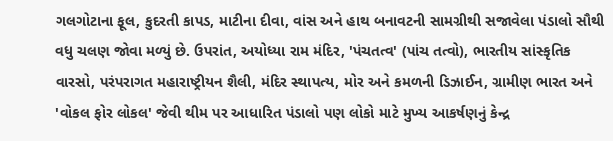ગલગોટાના ફૂલ, કુદરતી કાપડ, માટીના દીવા, વાંસ અને હાથ બનાવટની સામગ્રીથી સજાવેલા પંડાલો સૌથી વધુ ચલણ જોવા મળ્યું છે. ઉપરાંત, અયોધ્યા રામ મંદિર, 'પંચતત્વ' (પાંચ તત્વો), ભારતીય સાંસ્કૃતિક વારસો, પરંપરાગત મહારાષ્ટ્રીયન શૈલી, મંદિર સ્થાપત્ય, મોર અને કમળની ડિઝાઈન, ગ્રામીણ ભારત અને 'વોકલ ફોર લોકલ' જેવી થીમ પર આધારિત પંડાલો પણ લોકો માટે મુખ્ય આકર્ષણનું કેન્દ્ર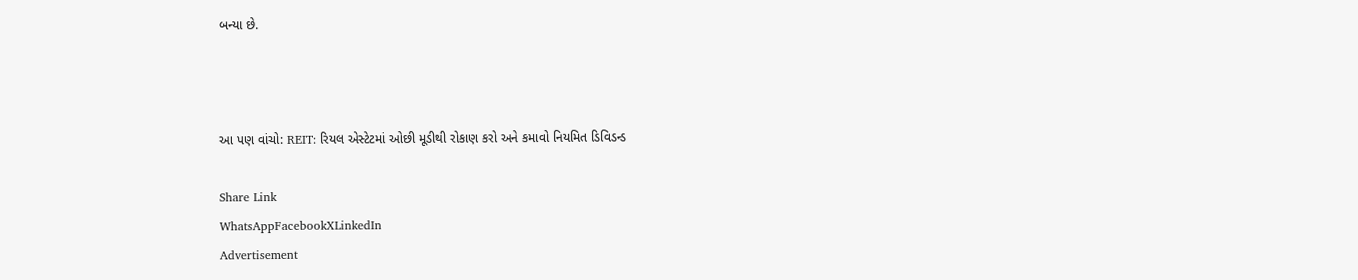બન્યા છે.



આ પણ વાંચો: REIT: રિયલ એસ્ટેટમાં ઓછી મૂડીથી રોકાણ કરો અને કમાવો નિયમિત ડિવિડન્ડ

Share Link
WhatsAppFacebookXLinkedIn
Advertisement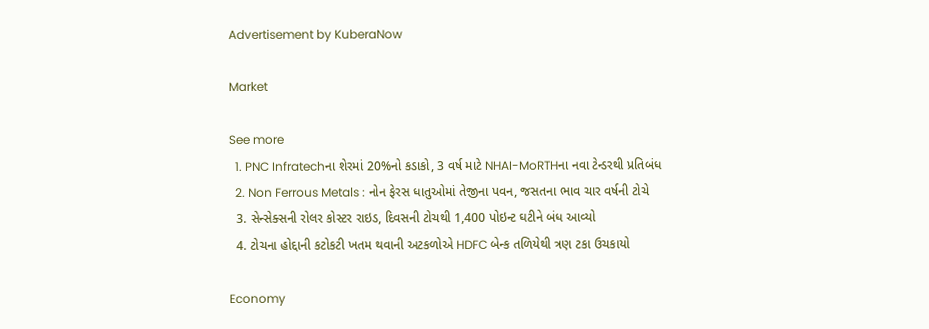Advertisement by KuberaNow

Market

See more
  1. PNC Infratechના શેરમાં 20%નો કડાકો, 3 વર્ષ માટે NHAI-MoRTHના નવા ટેન્ડરથી પ્રતિબંધ
  2. Non Ferrous Metals : નોન ફેરસ ધાતુઓમાં તેજીના પવન, જસતના ભાવ ચાર વર્ષની ટોચે
  3. સેન્સેક્સની રોલર કોસ્ટર રાઇડ, દિવસની ટોચથી 1,400 પોઇન્ટ ઘટીને બંધ આવ્યો
  4. ટોચના હોદ્દાની કટોકટી ખતમ થવાની અટકળોએ HDFC બેન્ક તળિયેથી ત્રણ ટકા ઉચકાયો

Economy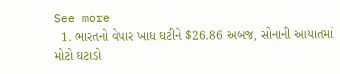See more
  1. ભારતનો વેપાર ખાધ ઘટીને $26.86 અબજ, સોનાની આયાતમાં મોટો ઘટાડો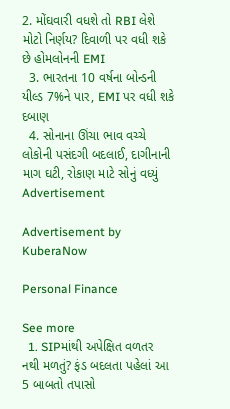2. મોંઘવારી વધશે તો RBI લેશે મોટો નિર્ણય? દિવાળી પર વધી શકે છે હોમલોનની EMI
  3. ભારતના 10 વર્ષના બોન્ડની યીલ્ડ 7%ને પાર, EMI પર વધી શકે દબાણ
  4. સોનાના ઊંચા ભાવ વચ્ચે લોકોની પસંદગી બદલાઈ, દાગીનાની માગ ઘટી, રોકાણ માટે સોનું વધ્યું
Advertisement

Advertisement by KuberaNow

Personal Finance

See more
  1. SIPમાંથી અપેક્ષિત વળતર નથી મળતું? ફંડ બદલતા પહેલાં આ 5 બાબતો તપાસો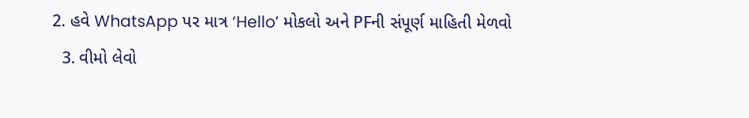2. હવે WhatsApp પર માત્ર ‘Hello’ મોકલો અને PFની સંપૂર્ણ માહિતી મેળવો
  3. વીમો લેવો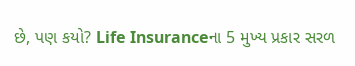છે, પણ કયો? Life Insuranceના 5 મુખ્ય પ્રકાર સરળ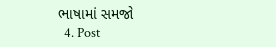ભાષામાં સમજો
  4. Post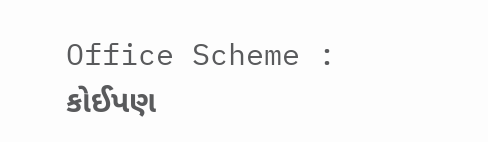Office Scheme : કોઈપણ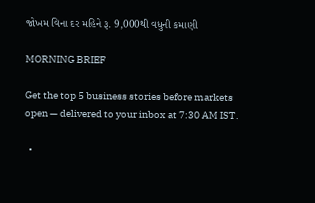જોખમ વિના દર મહિને રૂ. 9,000થી વધુની કમાણી

MORNING BRIEF

Get the top 5 business stories before markets open — delivered to your inbox at 7:30 AM IST.

  •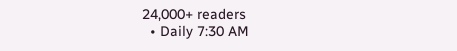24,000+ readers
  • Daily 7:30 AM